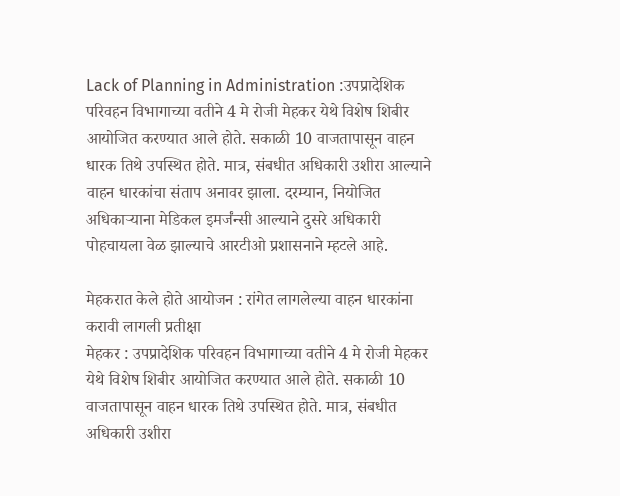Lack of Planning in Administration :उपप्रादेशिक परिवहन विभागाच्या वतीने 4 मे रोजी मेहकर येथे विशेष शिबीर आयोजित करण्यात आले होते. सकाळी 10 वाजतापासून वाहन धारक तिथे उपस्थित होते. मात्र, संबधीत अधिकारी उशीरा आल्याने वाहन धारकांचा संताप अनावर झाला. दरम्यान, नियोजित अधिकाऱ्याना मेडिकल इमर्जंन्सी आल्याने दुसरे अधिकारी पोहचायला वेळ झाल्याचे आरटीओ प्रशासनाने म्हटले आहे.

मेहकरात केले होते आयोजन : रांगेत लागलेल्या वाहन धारकांना करावी लागली प्रतीक्षा
मेहकर : उपप्रादेशिक परिवहन विभागाच्या वतीने 4 मे रोजी मेहकर येथे विशेष शिबीर आयोजित करण्यात आले होते. सकाळी 10 वाजतापासून वाहन धारक तिथे उपस्थित होते. मात्र, संबधीत अधिकारी उशीरा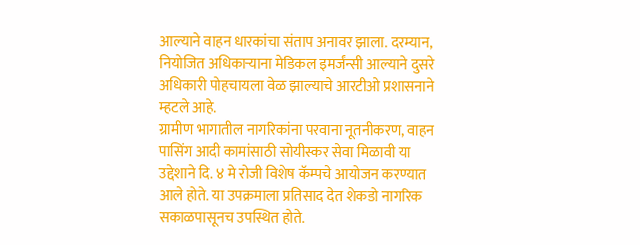आल्याने वाहन धारकांचा संताप अनावर झाला. दरम्यान, नियोजित अधिकाऱ्याना मेडिकल इमर्जंन्सी आल्याने दुसरे अधिकारी पोहचायला वेळ झाल्याचे आरटीओ प्रशासनाने म्हटले आहे.
ग्रामीण भागातील नागरिकांना परवाना नूतनीकरण, वाहन पासिंग आदी कामांसाठी सोयीस्कर सेवा मिळावी या उद्देशाने दि. ४ मे रोजी विशेष कॅम्पचे आयोजन करण्यात आले होते. या उपक्रमाला प्रतिसाद देत शेकडो नागरिक सकाळपासूनच उपस्थित होते.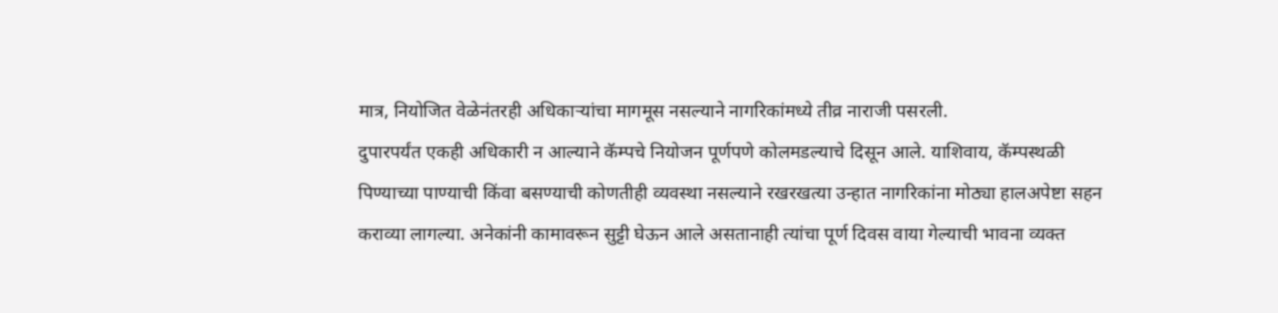मात्र, नियोजित वेळेनंतरही अधिकाऱ्यांचा मागमूस नसल्याने नागरिकांमध्ये तीव्र नाराजी पसरली.
दुपारपर्यंत एकही अधिकारी न आल्याने कॅम्पचे नियोजन पूर्णपणे कोलमडल्याचे दिसून आले. याशिवाय, कॅम्पस्थळी पिण्याच्या पाण्याची किंवा बसण्याची कोणतीही व्यवस्था नसल्याने रखरखत्या उन्हात नागरिकांना मोठ्या हालअपेष्टा सहन कराव्या लागल्या. अनेकांनी कामावरून सुट्टी घेऊन आले असतानाही त्यांचा पूर्ण दिवस वाया गेल्याची भावना व्यक्त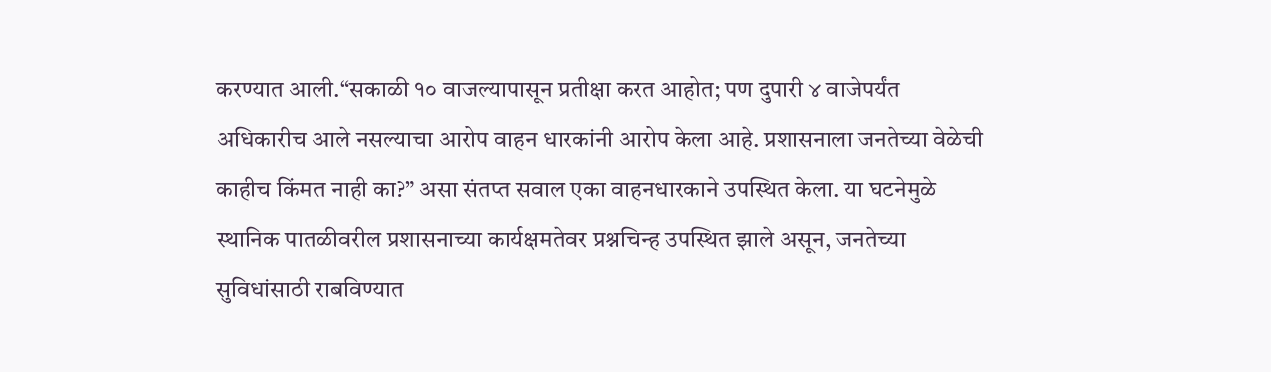करण्यात आली.“सकाळी १० वाजल्यापासून प्रतीक्षा करत आहोत; पण दुपारी ४ वाजेपर्यंत अधिकारीच आले नसल्याचा आरोप वाहन धारकांनी आरोप केला आहे. प्रशासनाला जनतेच्या वेळेची काहीच किंमत नाही का?” असा संतप्त सवाल एका वाहनधारकाने उपस्थित केला. या घटनेमुळे स्थानिक पातळीवरील प्रशासनाच्या कार्यक्षमतेवर प्रश्नचिन्ह उपस्थित झाले असून, जनतेच्या सुविधांसाठी राबविण्यात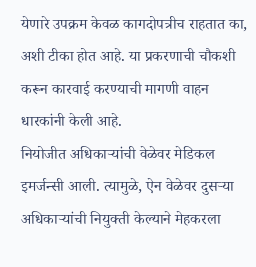येणारे उपक्रम केवळ कागदोपत्रीच राहतात का, अशी टीका होत आहे. या प्रकरणाची चौकशी करून कारवाई करण्याची मागणी वाहन धारकांनी केली आहे.
नियोजीत अधिकाऱ्यांची वेळेवर मेडिकल इमर्जन्सी आली. त्यामुळे, ऐन वेळेवर दुसऱ्या अधिकाऱ्यांची नियुक्ती केल्याने मेहकरला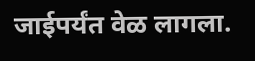जाईपर्यंत वेळ लागला.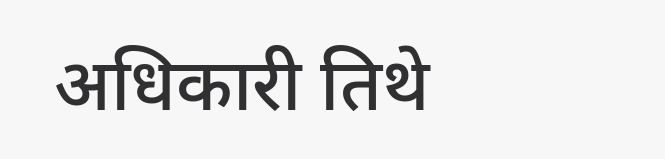अधिकारी तिथे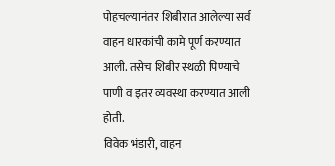पोहचल्यानंतर शिबीरात आलेल्या सर्व वाहन धारकांची कामे पूर्ण करण्यात आली. तसेच शिबीर स्थळी पिण्याचे पाणी व इतर व्यवस्था करण्यात आली होती.
विवेक भंडारी, वाहन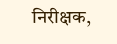निरीक्षक,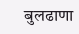बुलढाणा